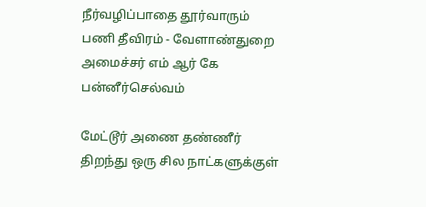நீர்வழிப்பாதை தூர்வாரும் பணி தீவிரம் - வேளாண்துறை அமைச்சர் எம் ஆர் கே பன்னீர்செல்வம்

மேட்டூர் அணை தண்ணீர் திறந்து ஒரு சில நாட்களுக்குள்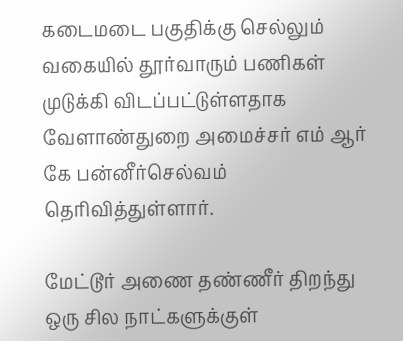கடைமடை பகுதிக்கு செல்லும் வகையில் தூர்வாரும் பணிகள் முடுக்கி விடப்பட்டுள்ளதாக வேளாண்துறை அமைச்சர் எம் ஆர் கே பன்னீர்செல்வம் தெரிவித்துள்ளார்.

மேட்டூர் அணை தண்ணீர் திறந்து ஒரு சில நாட்களுக்குள்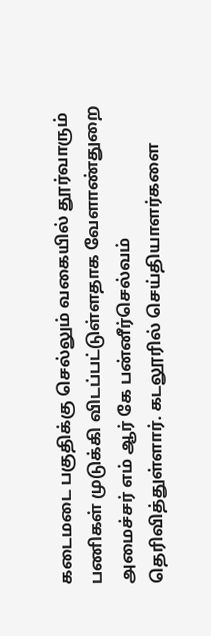கடைமடை பகுதிக்கு செல்லும் வகையில் தூர்வாரும் பணிகள் முடுக்கி விடப்பட்டுள்ளதாக வேளாண்துறை அமைச்சர் எம் ஆர் கே பன்னீர்செல்வம் தெரிவித்துள்ளார். கடலூரில் செய்தியாளர்களை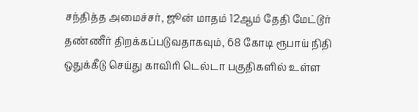சந்தித்த அமைச்சர், ஜூன் மாதம் 12ஆம் தேதி மேட்டூர் தண்ணீர் திறக்கப்படுவதாகவும், 68 கோடி ரூபாய் நிதி ஒதுக்கீடு செய்து காவிரி டெல்டா பகுதிகளில் உள்ள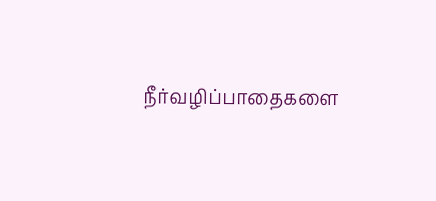நீர்வழிப்பாதைகளை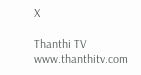X

Thanthi TV
www.thanthitv.com